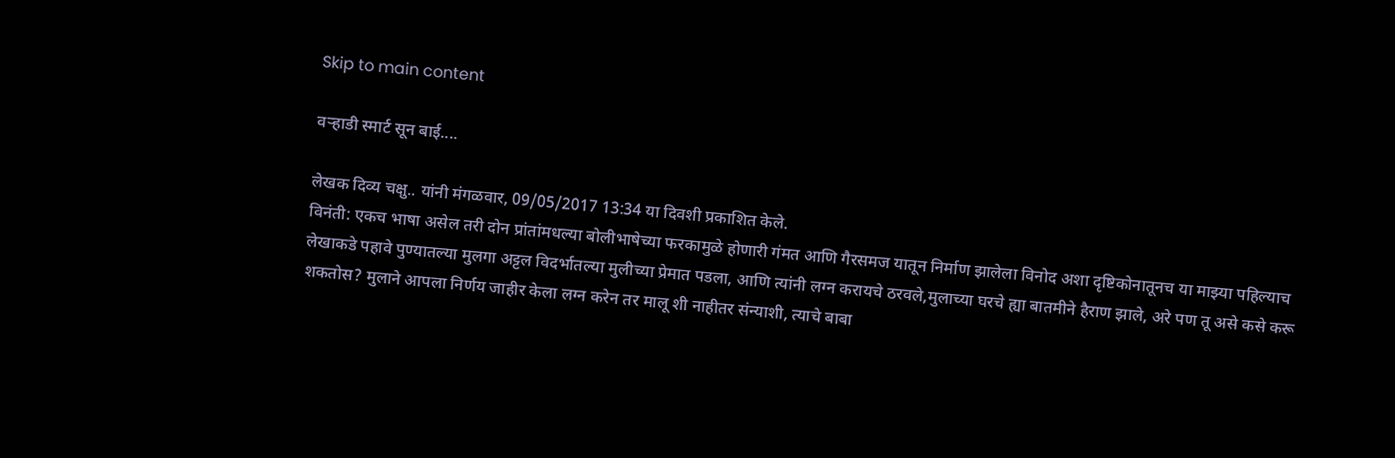Skip to main content

वऱ्हाडी स्मार्ट सून बाई....

लेखक दिव्य चक्षु.. यांनी मंगळवार, 09/05/2017 13:34 या दिवशी प्रकाशित केले.
विनंती: एकच भाषा असेल तरी दोन प्रांतांमधल्या बोलीभाषेच्या फरकामुळे होणारी गंमत आणि गैरसमज यातून निर्माण झालेला विनोद अशा दृष्टिकोनातूनच या माझ्या पहिल्याच लेखाकडे पहावे पुण्यातल्या मुलगा अट्टल विदर्भातल्या मुलीच्या प्रेमात पडला, आणि त्यांनी लग्न करायचे ठरवले,मुलाच्या घरचे ह्या बातमीने हैराण झाले, अरे पण तू असे कसे करू शकतोस? मुलाने आपला निर्णय जाहीर केला लग्न करेन तर मालू शी नाहीतर संन्याशी, त्याचे बाबा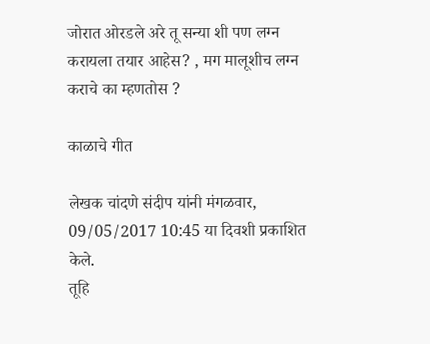जोरात ओरडले अरे तू सन्या शी पण लग्न करायला तयार आहेस? , मग मालूशीच लग्न कराचे का म्हणतोस ?

काळाचे गीत

लेखक चांदणे संदीप यांनी मंगळवार, 09/05/2017 10:45 या दिवशी प्रकाशित केले.
तूहि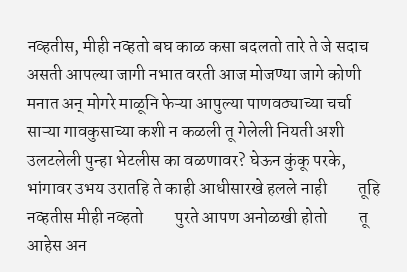नव्हतीस, मीही नव्हतो बघ काळ कसा बदलतो तारे ते जे सदाच असती आपल्या जागी नभात वरती आज मोजण्या जागे कोणी मनात अन् मोगरे माळूनि फेऱ्या आपुल्या पाणवठ्याच्या चर्चा साऱ्या गावकुसाच्या कशी न कळली तू गेलेली नियती अशी उलटलेली पुन्हा भेटलीस का वळणावर? घेऊन कुंकू परके, भांगावर उभय उरातहि ते काही आधीसारखे हलले नाही         तूहि नव्हतीस मीही नव्हतो         पुरते आपण अनोळखी होतो         तू आहेस अन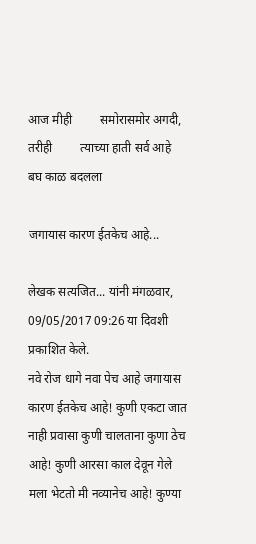आज मीही         समोरासमोर अगदी, तरीही         त्याच्या हाती सर्व आहे         बघ काळ बदलला

जगायास कारण ईतकेच आहे...

लेखक सत्यजित... यांनी मंगळवार, 09/05/2017 09:26 या दिवशी प्रकाशित केले.
नवे रोज धागे नवा पेच आहे जगायास कारण ईतकेच आहे! कुणी एकटा जात नाही प्रवासा कुणी चालताना कुणा ठेच आहे! कुणी आरसा काल देवून गेले मला भेटतो मी नव्यानेच आहे! कुण्या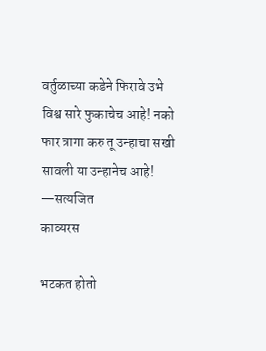वर्तुळाच्या कडेने फिरावे उभे विश्व सारे फुकाचेच आहे! नको फार त्रागा करु तू उन्हाचा सखी सावली या उन्हानेच आहे! —सत्यजित
काव्यरस

भटकत होतो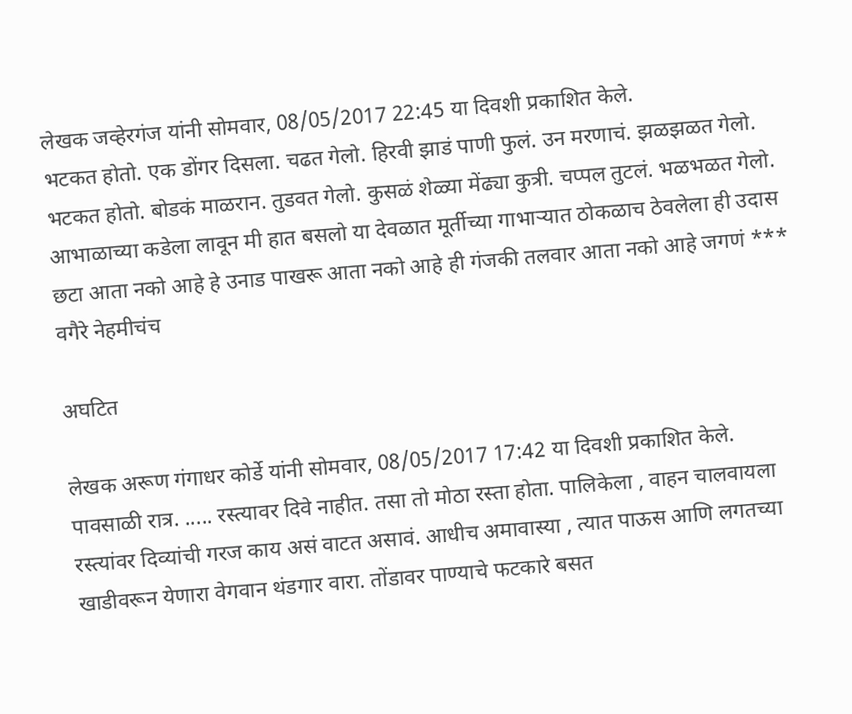लेखक जव्हेरगंज यांनी सोमवार, 08/05/2017 22:45 या दिवशी प्रकाशित केले.
भटकत होतो. एक डोंगर दिसला. चढत गेलो. हिरवी झाडं पाणी फुलं. उन मरणाचं. झळझळत गेलो. भटकत होतो. बोडकं माळरान. तुडवत गेलो. कुसळं शेळ्या मेंढ्या कुत्री. चप्पल तुटलं. भळभळत गेलो. आभाळाच्या कडेला लावून मी हात बसलो या देवळात मूर्तीच्या गाभाऱ्यात ठोकळाच ठेवलेला ही उदास छटा आता नको आहे हे उनाड पाखरू आता नको आहे ही गंजकी तलवार आता नको आहे जगणं *** वगैरे नेहमीचंच

अघटित

लेखक अरूण गंगाधर कोर्डे यांनी सोमवार, 08/05/2017 17:42 या दिवशी प्रकाशित केले.
पावसाळी रात्र. ..... रस्त्यावर दिवे नाहीत. तसा तो मोठा रस्ता होता. पालिकेला , वाहन चालवायला रस्त्यांवर दिव्यांची गरज काय असं वाटत असावं. आधीच अमावास्या , त्यात पाऊस आणि लगतच्या खाडीवरून येणारा वेगवान थंडगार वारा. तोंडावर पाण्याचे फटकारे बसत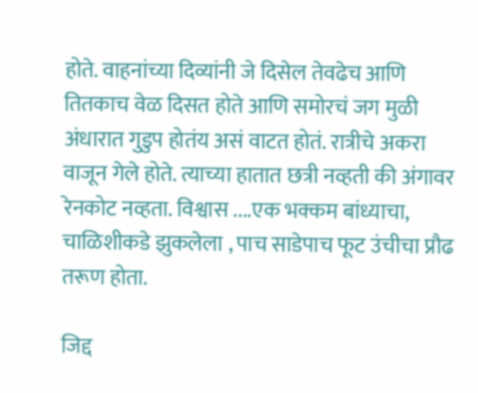होते. वाहनांच्या दिव्यांनी जे दिसेल तेवढेच आणि तितकाच वेळ दिसत होते आणि समोरचं जग मुळी अंधारात गुडुप होतंय असं वाटत होतं. रात्रीचे अकरा वाजून गेले होते. त्याच्या हातात छत्री नव्हती की अंगावर रेनकोट नव्हता. विश्वास ....एक भक्कम बांध्याचा, चाळिशीकडे झुकलेला , पाच साडेपाच फूट उंचीचा प्रौढ तरूण होता.

जिद्द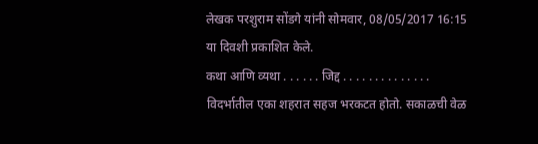लेखक परशुराम सोंडगे यांनी सोमवार, 08/05/2017 16:15 या दिवशी प्रकाशित केले.
कथा आणि व्यथा . . . . . . जिद्द . . . . . . . . . . . . . . विदर्भातील एका शहरात सहज भरकटत होतो. सकाळची वेळ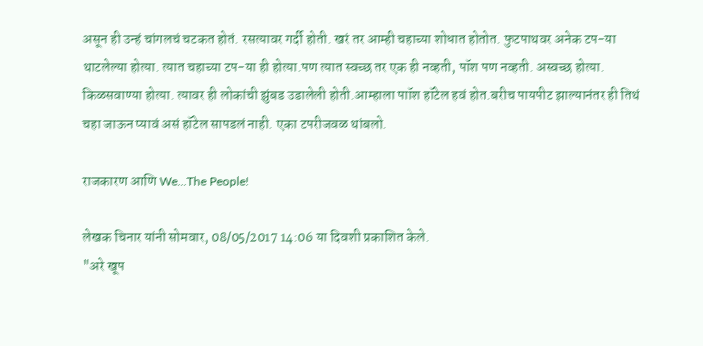असून ही उन्हं चांगलचं चटकत होतं. रसत्यावर गर्दी होती. खरं तर आम्ही चहाच्या शोधात होतोत. फुटपाथवर अनेक टप-या थाटलेल्या होत्या. त्यात चहाच्या टप-या ही होत्या.पण त्यात स्वच्छ तर एक ही नव्हती, पॉश पण नव्हती. अस्वच्छ होत्या. किळसवाण्या होत्या. त्यावर ही लोकांची झुंबड उडालेली होती.आम्हाला पाॉश हॉटेल हवं होत.बरीच पायपीट झाल्यानंतर ही तिथं चहा जाऊन प्यावं असं हॉटेल सापडलं नाही. एका टपरीजवळ थांबलो.

राजकारण आणि We...The People!

लेखक चिनार यांनी सोमवार, 08/05/2017 14:06 या दिवशी प्रकाशित केले.
"अरे खूप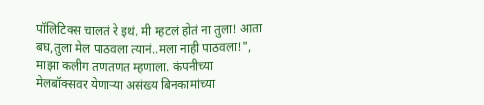पॉलिटिक्स चालतं रे इथं. मी म्हटलं होतं ना तुला! आता बघ,तुला मेल पाठवला त्यानं..मला नाही पाठवला!", माझा कलीग तणतणत म्हणाला. कंपनीच्या मेलबॉक्सवर येणाऱ्या असंख्य बिनकामांच्या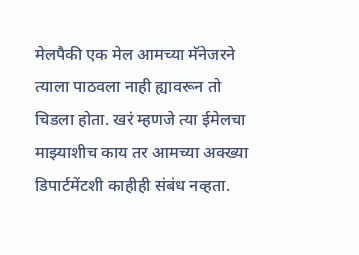मेलपैकी एक मेल आमच्या मॅनेजरने त्याला पाठवला नाही ह्यावरून तो चिडला होता. खरं म्हणजे त्या ईमेलचा माझ्याशीच काय तर आमच्या अक्ख्या डिपार्टमेंटशी काहीही संबंध नव्हता.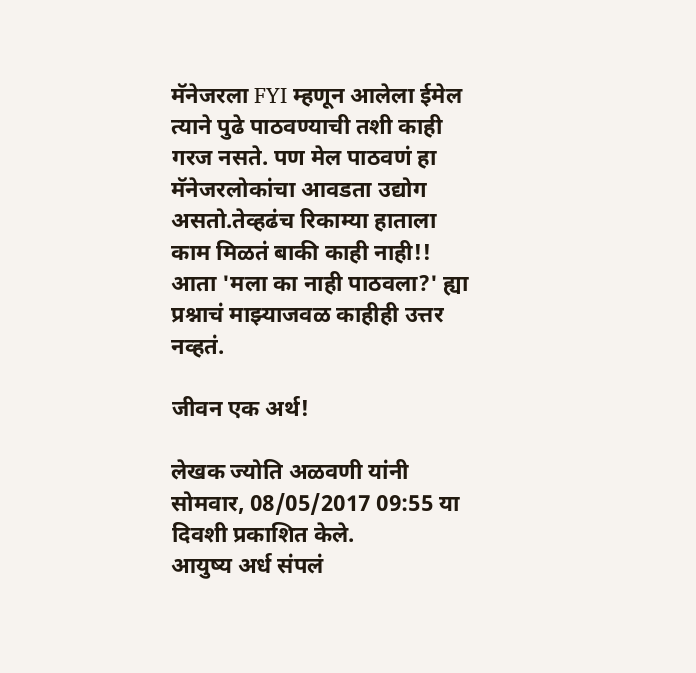मॅनेजरला FYI म्हणून आलेला ईमेल त्याने पुढे पाठवण्याची तशी काही गरज नसते. पण मेल पाठवणं हा मॅनेजरलोकांचा आवडता उद्योग असतो.तेव्हढंच रिकाम्या हाताला काम मिळतं बाकी काही नाही!! आता 'मला का नाही पाठवला?' ह्या प्रश्नाचं माझ्याजवळ काहीही उत्तर नव्हतं.

जीवन एक अर्थ!

लेखक ज्योति अळवणी यांनी सोमवार, 08/05/2017 09:55 या दिवशी प्रकाशित केले.
आयुष्य अर्ध संपलं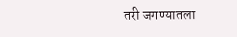तरी जगण्यातला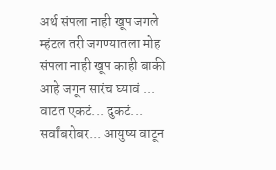अर्थ संपला नाही खूप जगले म्हंटल तरी जगण्यातला मोह संपला नाही खूप काही बाकी आहे जगून सारंच घ्यावं ... वाटत एकटं... दुकटं... सर्वांबरोबर... आयुष्य वाटून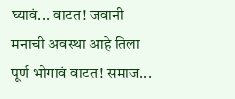घ्यावं... वाटत! जवानी मनाची अवस्था आहे तिला पूर्ण भोगावं वाटत! समाज...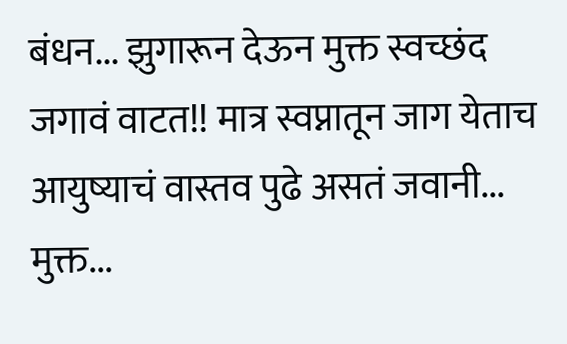बंधन... झुगारून देऊन मुक्त स्वच्छंद जगावं वाटत!! मात्र स्वप्नातून जाग येताच आयुष्याचं वास्तव पुढे असतं जवानी... मुक्त...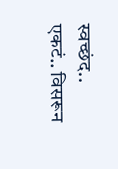स्वच्छंद.. एकटं.. विसरून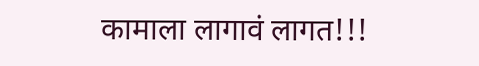कामाला लागावं लागत!!!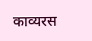काव्यरस